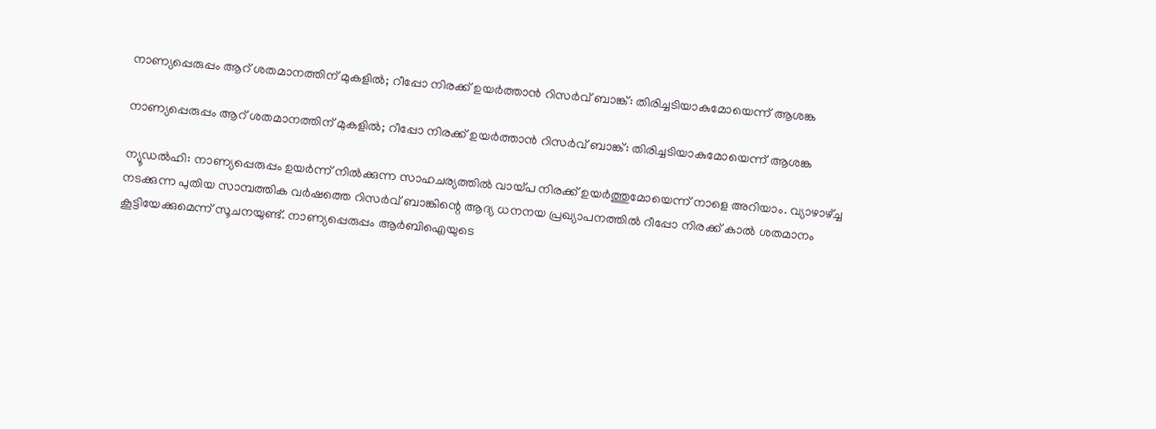നാണ്യപ്പെരുപ്പം ആറ് ശതമാനത്തിന് മുകളില്‍; റീപ്പോ നിരക്ക് ഉയര്‍ത്താന്‍ റിസര്‍വ് ബാങ്ക്: തിരിച്ചടിയാകുമോയെന്ന് ആശങ്ക

നാണ്യപ്പെരുപ്പം ആറ് ശതമാനത്തിന് മുകളില്‍; റീപ്പോ നിരക്ക് ഉയര്‍ത്താന്‍ റിസര്‍വ് ബാങ്ക്: തിരിച്ചടിയാകുമോയെന്ന് ആശങ്ക

ന്യൂഡല്‍ഹി: നാണ്യപ്പെരുപ്പം ഉയര്‍ന്ന് നില്‍ക്കുന്ന സാഹചര്യത്തില്‍ വായ്പ നിരക്ക് ഉയര്‍ത്തുമോയെന്ന് നാളെ അറിയാം. വ്യാഴാഴ്ച്ച നടക്കുന്ന പുതിയ സാമ്പത്തിക വര്‍ഷത്തെ റിസര്‍വ് ബാങ്കിന്റെ ആദ്യ ധനനയ പ്രഖ്യാപനത്തില്‍ റീപ്പോ നിരക്ക് കാല്‍ ശതമാനം കൂട്ടിയേക്കുമെന്ന് സൂചനയുണ്ട്. നാണ്യപ്പെരുപ്പം ആര്‍ബിഐയുടെ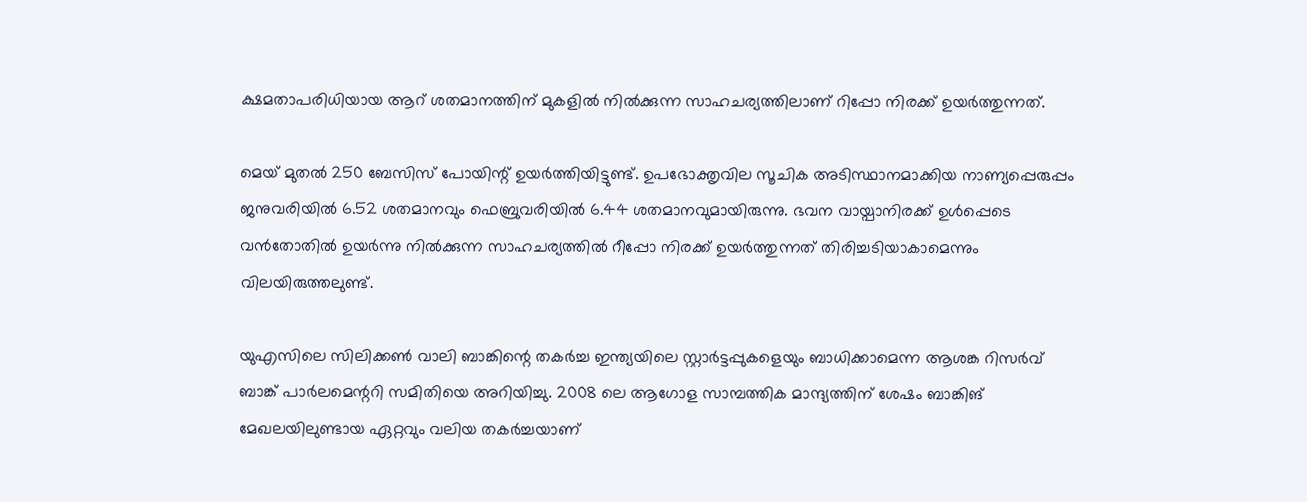ക്ഷമതാപരിധിയായ ആറ് ശതമാനത്തിന് മുകളില്‍ നില്‍ക്കുന്ന സാഹചര്യത്തിലാണ് റിപ്പോ നിരക്ക് ഉയര്‍ത്തുന്നത്.

മെയ് മുതല്‍ 250 ബേസിസ് പോയിന്റ് ഉയര്‍ത്തിയിട്ടുണ്ട്. ഉപഭോക്തൃവില സൂചിക അടിസ്ഥാനമാക്കിയ നാണ്യപ്പെരുപ്പം ജനുവരിയില്‍ 6.52 ശതമാനവും ഫെബ്രുവരിയില്‍ 6.44 ശതമാനവുമായിരുന്നു. ഭവന വായ്പാനിരക്ക് ഉള്‍പ്പെടെ വന്‍തോതില്‍ ഉയര്‍ന്നു നില്‍ക്കുന്ന സാഹചര്യത്തില്‍ റീപ്പോ നിരക്ക് ഉയര്‍ത്തുന്നത് തിരിച്ചടിയാകാമെന്നും വിലയിരുത്തലുണ്ട്.

യുഎസിലെ സിലിക്കണ്‍ വാലി ബാങ്കിന്റെ തകര്‍ച്ച ഇന്ത്യയിലെ സ്റ്റാര്‍ട്ടപ്പുകളെയും ബാധിക്കാമെന്ന ആശങ്ക റിസര്‍വ് ബാങ്ക് പാര്‍ലമെന്ററി സമിതിയെ അറിയിച്ചു. 2008 ലെ ആഗോള സാമ്പത്തിക മാന്ദ്യത്തിന് ശേഷം ബാങ്കിങ് മേഖലയിലുണ്ടായ ഏറ്റവും വലിയ തകര്‍ച്ചയാണ്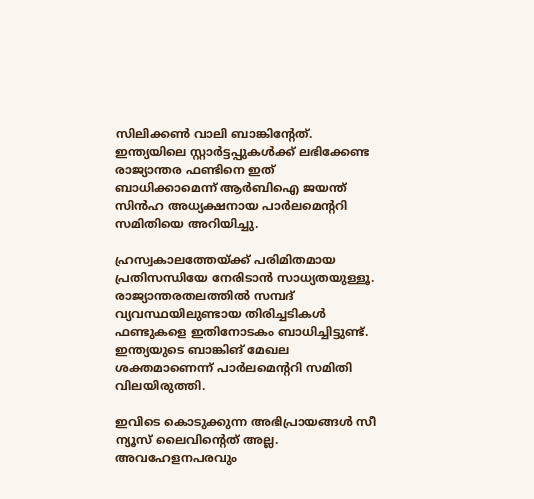സിലിക്കണ്‍ വാലി ബാങ്കിന്റേത്. ഇന്ത്യയിലെ സ്റ്റാര്‍ട്ടപ്പുകള്‍ക്ക് ലഭിക്കേണ്ട രാജ്യാന്തര ഫണ്ടിനെ ഇത് ബാധിക്കാമെന്ന് ആര്‍ബിഐ ജയന്ത് സിന്‍ഹ അധ്യക്ഷനായ പാര്‍ലമെന്ററി സമിതിയെ അറിയിച്ചു.

ഹ്രസ്വകാലത്തേയ്ക്ക് പരിമിതമായ പ്രതിസന്ധിയേ നേരിടാന്‍ സാധ്യതയുള്ളൂ. രാജ്യാന്തരതലത്തില്‍ സമ്പദ് വ്യവസ്ഥയിലുണ്ടായ തിരിച്ചടികള്‍ ഫണ്ടുകളെ ഇതിനോടകം ബാധിച്ചിട്ടുണ്ട്. ഇന്ത്യയുടെ ബാങ്കിങ് മേഖല ശക്തമാണെന്ന് പാര്‍ലമെന്ററി സമിതി വിലയിരുത്തി.

ഇവിടെ കൊടുക്കുന്ന അഭിപ്രായങ്ങള്‍ സീ ന്യൂസ് ലൈവിന്റെത് അല്ല. അവഹേളനപരവും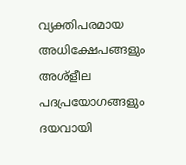വ്യക്തിപരമായ അധിക്ഷേപങ്ങളും അശ്‌ളീല പദപ്രയോഗങ്ങളും ദയവായി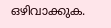ഒഴിവാക്കുക.